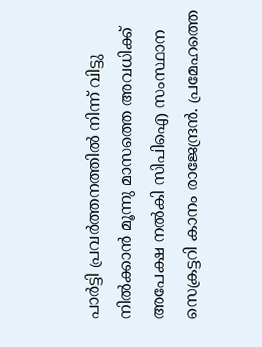പാർട്ടി പ്രവർത്തനത്തിൽ നിന്ന് വിട്ടു നിൽക്കാൻ മൂന്നു മാസത്തെ അവധിക്ക് അപേക്ഷ നൽകി സിപിഐ സംസ്ഥാന സെക്രട്ടറി കാനം രാജേന്ദ്രൻ. പ്രമേഹത്തെ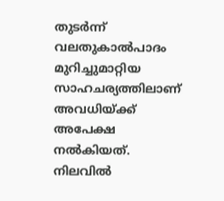തുടർന്ന് വലതുകാൽപാദം മുറിച്ചുമാറ്റിയ സാഹചര്യത്തിലാണ് അവധിയ്ക്ക് അപേക്ഷ നൽകിയത്. നിലവിൽ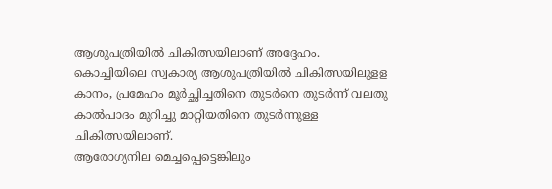ആശുപത്രിയിൽ ചികിത്സയിലാണ് അദ്ദേഹം. കൊച്ചിയിലെ സ്വകാര്യ ആശുപത്രിയിൽ ചികിത്സയിലുളള കാനം, പ്രമേഹം മൂർച്ഛിച്ചതിനെ തുടർനെ തുടർന്ന് വലതു കാൽപാദം മുറിച്ചു മാറ്റിയതിനെ തുടർന്നുള്ള ചികിത്സയിലാണ്.
ആരോഗ്യനില മെച്ചപ്പെട്ടെങ്കിലും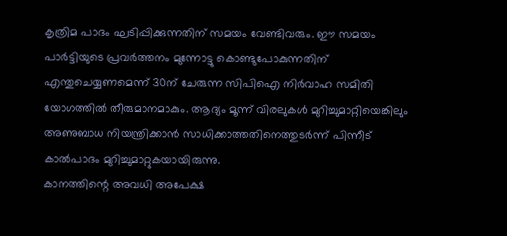കൃത്രിമ പാദം ഘടിപ്പിക്കുന്നതിന് സമയം വേണ്ടിവരും. ഈ സമയം പാർട്ടിയുടെ പ്രവർത്തനം മുന്നോട്ടു കൊണ്ടുപോകുന്നതിന് എന്തുചെയ്യണമെന്ന് 30ന് ചേരുന്ന സിപിഐ നിർവാഹ സമിതി യോഗത്തിൽ തീരുമാനമാകും. ആദ്യം മൂന്ന് വിരലുകൾ മുറിച്ചുമാറ്റിയെങ്കിലും അണുബാധ നിയന്ത്രിക്കാൻ സാധിക്കാത്തതിനെത്തുടർന്ന് പിന്നീട് കാൽപാദം മുറിച്ചുമാറ്റുകയായിരുന്നു.
കാനത്തിന്റെ അവധി അപേക്ഷ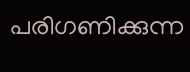പരിഗണിക്കുന്ന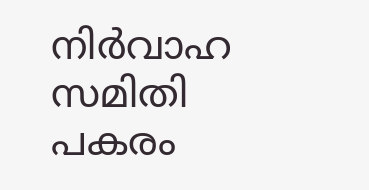നിർവാഹ സമിതി പകരം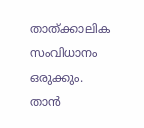താത്ക്കാലിക സംവിധാനം ഒരുക്കും. താൻ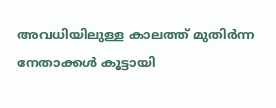അവധിയിലുള്ള കാലത്ത് മുതിർന്ന നേതാക്കൾ കൂട്ടായി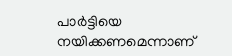പാർട്ടിയെ നയിക്കണമെന്നാണ്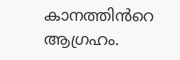കാനത്തിൻറെ ആഗ്രഹം.